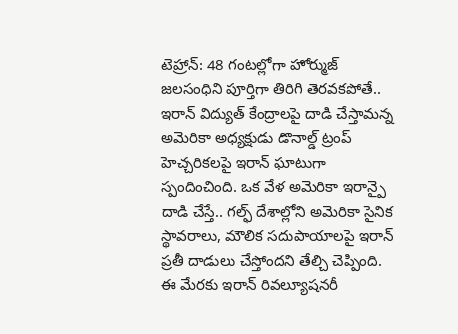టెహ్రాన్: 48 గంటల్లోగా హోర్ముజ్ జలసంధిని పూర్తిగా తిరిగి తెరవకపోతే.. ఇరాన్ విద్యుత్ కేంద్రాలపై దాడి చేస్తామన్న అమెరికా అధ్యక్షుడు డొనాల్డ్ ట్రంప్ హెచ్చరికలపై ఇరాన్ ఘాటుగా స్పందించింది. ఒక వేళ అమెరికా ఇరాన్పై దాడి చేస్తే.. గల్ఫ్ దేశాల్లోని అమెరికా సైనిక స్థావరాలు, మౌలిక సదుపాయాలపై ఇరాన్ ప్రతీ దాడులు చేస్తోందని తేల్చి చెప్పింది. ఈ మేరకు ఇరాన్ రివల్యూషనరీ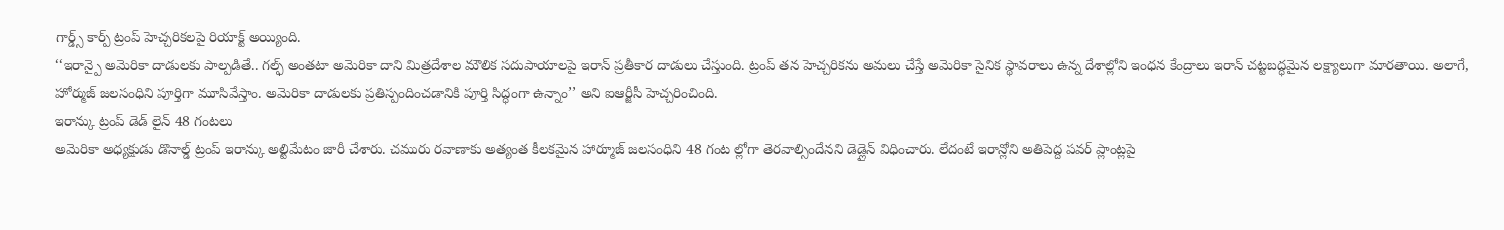గార్డ్స్ కార్ప్ ట్రంప్ హెచ్చరికలపై రియాక్ట్ అయ్యింది.
‘‘ఇరాన్పై అమెరికా దాడులకు పాల్పడితే.. గల్ఫ్ అంతటా అమెరికా దాని మిత్రదేశాల మౌలిక సదుపాయాలపై ఇరాన్ ప్రతీకార దాడులు చేస్తుంది. ట్రంప్ తన హెచ్చరికను అమలు చేస్తే అమెరికా సైనిక స్థావరాలు ఉన్న దేశాల్లోని ఇంధన కేంద్రాలు ఇరాన్ చట్టబద్ధమైన లక్ష్యాలుగా మారతాయి. అలాగే, హోర్ముజ్ జలసంధిని పూర్తిగా మూసివేస్తాం. అమెరికా దాడులకు ప్రతిస్పందించడానికి పూర్తి సిద్ధంగా ఉన్నాం’’ అని ఐఆర్జీసీ హెచ్చరించింది.
ఇరాన్కు ట్రంప్ డెడ్ లైన్ 48 గంటలు
అమెరికా అధ్యక్షుడు డొనాల్డ్ ట్రంప్ ఇరాన్కు అల్టిమేటం జారీ చేశారు. చమురు రవాణాకు అత్యంత కీలకమైన హార్మూజ్ జలసంధిని 48 గంట ల్లోగా తెరవాల్సిందేనని డెడ్లైన్ విధించారు. లేదంటే ఇరాన్లోని అతిపెద్ద పవర్ ప్లాంట్లపై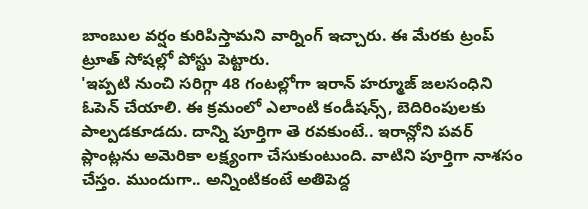బాంబుల వర్షం కురిపిస్తామని వార్నింగ్ ఇచ్చారు. ఈ మేరకు ట్రంప్ ట్రూత్ సోషల్లో పోస్టు పెట్టారు.
'ఇప్పటి నుంచి సరిగ్గా 48 గంటల్లోగా ఇరాన్ హర్మూజ్ జలసంధిని ఓపెన్ చేయాలి. ఈ క్రమంలో ఎలాంటి కండీషన్స్, బెదిరింపులకు పాల్పడకూడదు. దాన్ని పూర్తిగా తె రవకుంటే.. ఇరాన్లోని పవర్ ప్లాంట్లను అమెరికా లక్ష్యంగా చేసుకుంటుంది. వాటిని పూర్తిగా నాశసం చేస్తం. ముందుగా.. అన్నింటికంటే అతిపెద్ద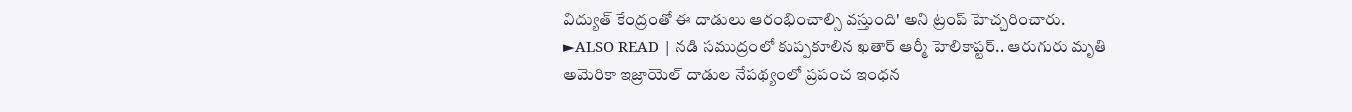విద్యుత్ కేంద్రంతో ఈ దాడులు ఆరంభించాల్సి వస్తుంది' అని ట్రంప్ హెచ్చరించారు.
►ALSO READ | నడి సముద్రంలో కుప్పకూలిన ఖతార్ ఆర్మీ హెలికాప్టర్.. ఆరుగురు మృతి
అమెరికా ఇజ్రాయెల్ దాడుల నేపథ్యంలో ప్రపంచ ఇంధన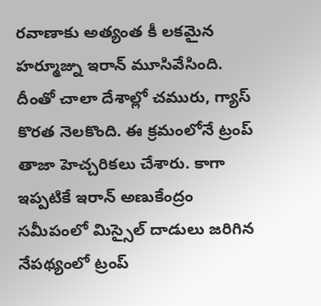రవాణాకు అత్యంత కీ లకమైన హర్మూజ్ను ఇరాన్ మూసివేసింది. దీంతో చాలా దేశాల్లో చమురు, గ్యాస్ కొరత నెలకొంది. ఈ క్రమంలోనే ట్రంప్ తాజా హెచ్చరికలు చేశారు. కాగా ఇప్పటికే ఇరాన్ అణుకేంద్రం సమీపంలో మిస్సైల్ దాడులు జరిగిన నేపథ్యంలో ట్రంప్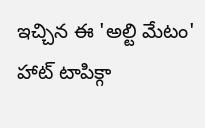ఇచ్చిన ఈ 'అల్టి మేటం' హాట్ టాపిక్గా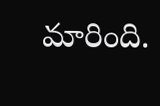మారింది.